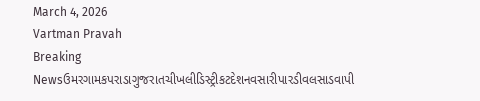March 4, 2026
Vartman Pravah
Breaking Newsઉમરગામકપરાડાગુજરાતચીખલીડિસ્ટ્રીકટદેશનવસારીપારડીવલસાડવાપી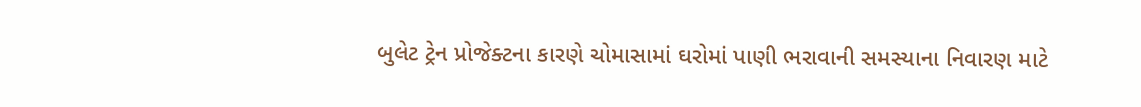બુલેટ ટ્રેન પ્રોજેક્‍ટના કારણે ચોમાસામાં ઘરોમાં પાણી ભરાવાની સમસ્‍યાના નિવારણ માટે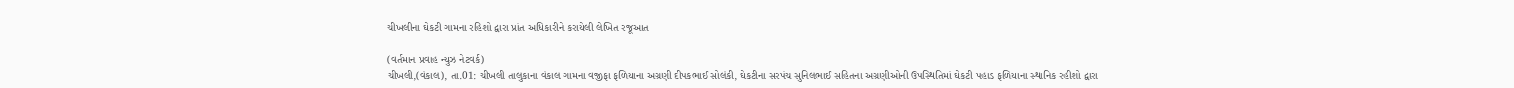ચીખલીના ઘેકટી ગામના રહિશો દ્વારા પ્રાંત અધિકારીને કરાયેલી લેખિત રજૂઆત

(વર્તમાન પ્રવાહ ન્‍યુઝ નેટવર્ક)
ચીખલી,(વંકાલ), તા.01: ચીખલી તાલુકાના વંકાલ ગામના વજીફા ફળિયાના અગ્રણી દીપકભાઈ સોલંકી, ઘેકટીના સરપંચ સુનિલભાઈ સહિતના અગ્રણીઓની ઉપસ્‍થિતિમાં ઘેકટી પહાડ ફળિયાના સ્‍થાનિક રહીશો દ્વારા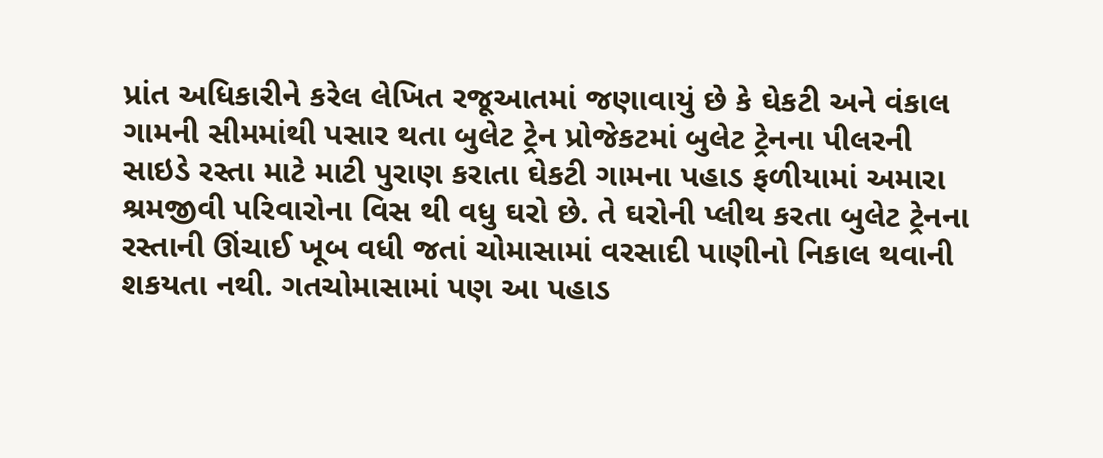પ્રાંત અધિકારીને કરેલ લેખિત રજૂઆતમાં જણાવાયું છે કે ઘેકટી અને વંકાલ ગામની સીમમાંથી પસાર થતા બુલેટ ટ્રેન પ્રોજેકટમાં બુલેટ ટ્રેનના પીલરની સાઇડે રસ્‍તા માટે માટી પુરાણ કરાતા ઘેકટી ગામના પહાડ ફળીયામાં અમારા શ્રમજીવી પરિવારોના વિસ થી વધુ ઘરો છે. તે ઘરોની પ્‍લીથ કરતા બુલેટ ટ્રેનના રસ્‍તાની ઊંચાઈ ખૂબ વધી જતાં ચોમાસામાં વરસાદી પાણીનો નિકાલ થવાની શકયતા નથી. ગતચોમાસામાં પણ આ પહાડ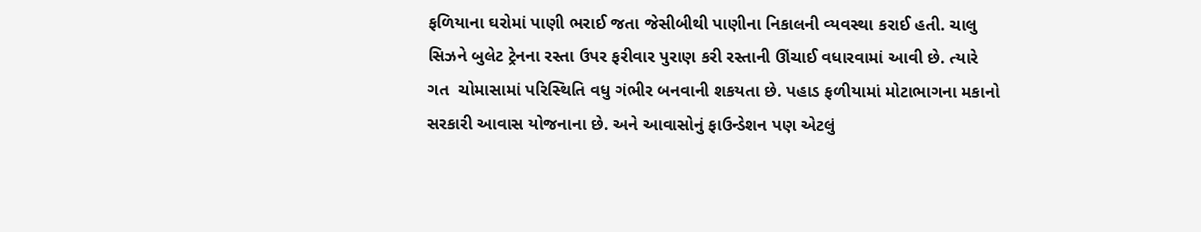ફળિયાના ઘરોમાં પાણી ભરાઈ જતા જેસીબીથી પાણીના નિકાલની વ્‍યવસ્‍થા કરાઈ હતી. ચાલુ સિઝને બુલેટ ટ્રેનના રસ્‍તા ઉપર ફરીવાર પુરાણ કરી રસ્‍તાની ઊંચાઈ વધારવામાં આવી છે. ત્‍યારે ગત  ચોમાસામાં પરિસ્‍થિતિ વધુ ગંભીર બનવાની શકયતા છે. પહાડ ફળીયામાં મોટાભાગના મકાનો સરકારી આવાસ યોજનાના છે. અને આવાસોનું ફાઉન્‍ડેશન પણ એટલું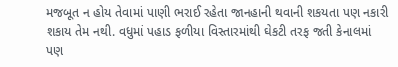મજબૂત ન હોય તેવામાં પાણી ભરાઈ રહેતા જાનહાની થવાની શકયતા પણ નકારી શકાય તેમ નથી. વધુમાં પહાડ ફળીયા વિસ્‍તારમાંથી ઘેકટી તરફ જતી કેનાલમાં પણ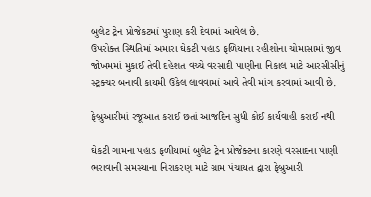બુલેટ ટ્રેન પ્રોજેકટમાં પુરાણ કરી દેવામાં આવેલ છે.
ઉપરોક્‍ત સ્‍થિતિમાં અમારા ઘેકટી પહાડ ફળિયાના રહીશોના ચોમાસામાં જીવ જોખમમાં મુકાઈ તેવી દહેશત વચ્‍ચે વરસાદી પાણીના નિકાલ માટે આરસીસીનું સ્‍ટ્રક્‍ચર બનાવી કાયમી ઉકેલ લાવવામાં આવે તેવી માંગ કરવામાં આવી છે.

ફેબ્રુઆરીમાં રજૂઆત કરાઈ છતાં આજદિન સુધી કોઈ કાર્યવાહી કરાઈ નથી

ઘેકટી ગામના પહાડ ફળીયામાં બુલેટ ટ્રેન પ્રોજેક્‍ટના કારણે વરસાદના પાણી ભરાવાની સમસ્‍યાના નિરાકરણ માટે ગ્રામ પંચાયત દ્વારા ફેબ્રુઆરી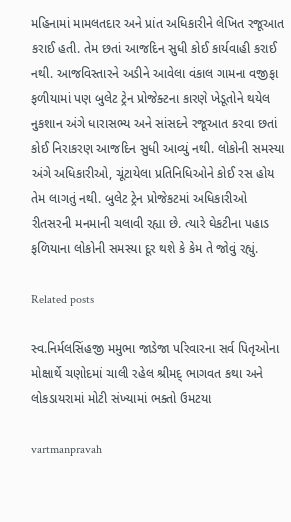મહિનામાં મામલતદાર અને પ્રાંત અધિકારીને લેખિત રજૂઆત કરાઈ હતી. તેમ છતાં આજદિન સુધી કોઈ કાર્યવાહી કરાઈ નથી. આજવિસ્‍તારને અડીને આવેલા વંકાલ ગામના વજીફા ફળીયામાં પણ બુલેટ ટ્રેન પ્રોજેક્‍ટના કારણે ખેડૂતોને થયેલ નુકશાન અંગે ધારાસભ્‍ય અને સાંસદને રજૂઆત કરવા છતાં કોઈ નિરાકરણ આજદિન સુધી આવ્‍યું નથી. લોકોની સમસ્‍યા અંગે અધિકારીઓ, ચૂંટાયેલા પ્રતિનિધિઓને કોઈ રસ હોય તેમ લાગતું નથી. બુલેટ ટ્રેન પ્રોજેકટમાં અધિકારીઓ રીતસરની મનમાની ચલાવી રહ્યા છે. ત્‍યારે ઘેકટીના પહાડ ફળિયાના લોકોની સમસ્‍યા દૂર થશે કે કેમ તે જોવું રહ્યું.

Related posts

સ્‍વ.નિર્મલસિંહજી મમુભા જાડેજા પરિવારના સર્વ પિતૃઓના મોક્ષાર્થે ચણોદમાં ચાલી રહેલ શ્રીમદ્‌ ભાગવત કથા અને લોકડાયરામાં મોટી સંખ્‍યામાં ભક્‍તો ઉમટયા

vartmanpravah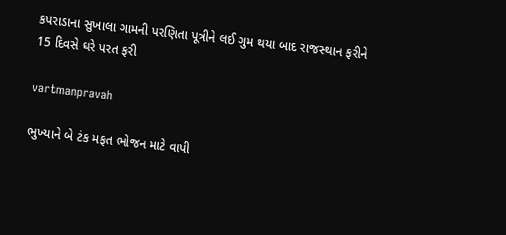કપરાડાના સુખાલા ગામની પરણિતા પૂત્રીને લઈ ગુમ થયા બાદ રાજસ્‍થાન ફરીને 15 દિવસે ઘરે પરત ફરી

vartmanpravah

ભુખ્‍યાને બે ટંક મફત ભોજન માટે વાપી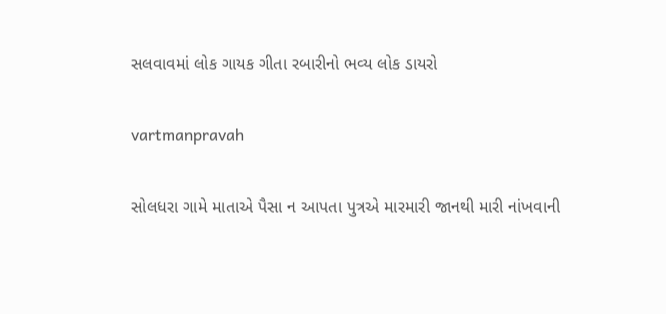સલવાવમાં લોક ગાયક ગીતા રબારીનો ભવ્‍ય લોક ડાયરો

vartmanpravah

સોલધરા ગામે માતાએ પૈસા ન આપતા પુત્રએ મારમારી જાનથી મારી નાંખવાની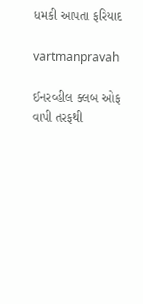ધમકી આપતા ફરિયાદ

vartmanpravah

ઈનરવ્‍હીલ ક્‍લબ ઓફ વાપી તરફથી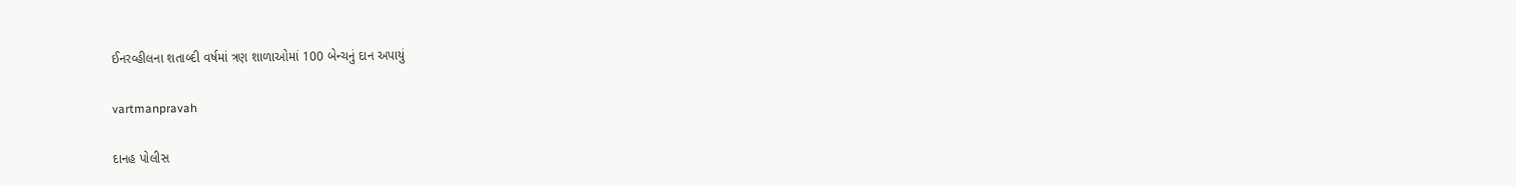ઈનરવ્‍હીલના શતાબ્‍દી વર્ષમાં ત્રણ શાળાઓમાં 100 બેન્‍ચનું દાન અપાયું

vartmanpravah

દાનહ પોલીસ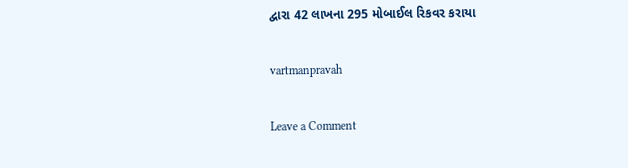દ્વારા 42 લાખના 295 મોબાઈલ રિકવર કરાયા

vartmanpravah

Leave a Comment